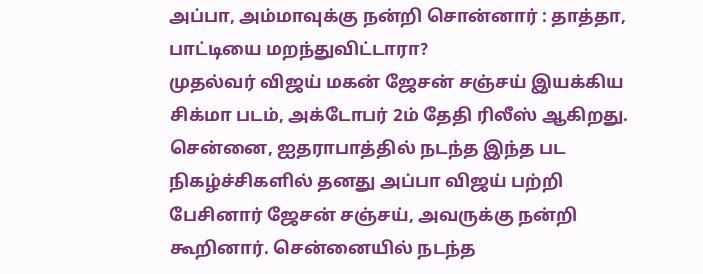அப்பா, அம்மாவுக்கு நன்றி சொன்னார் : தாத்தா, பாட்டியை மறந்துவிட்டாரா?
முதல்வர் விஜய் மகன் ஜேசன் சஞ்சய் இயக்கிய சிக்மா படம், அக்டோபர் 2ம் தேதி ரிலீஸ் ஆகிறது. சென்னை, ஐதராபாத்தில் நடந்த இந்த பட நிகழ்ச்சிகளில் தனது அப்பா விஜய் பற்றி பேசினார் ஜேசன் சஞ்சய், அவருக்கு நன்றி கூறினார். சென்னையில் நடந்த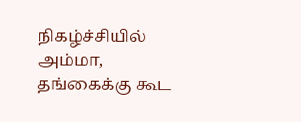நிகழ்ச்சியில் அம்மா, தங்கைக்கு கூட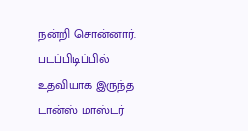நன்றி சொன்னார். படப்பிடிப்பில் உதவியாக இருந்த டான்ஸ் மாஸ்டர்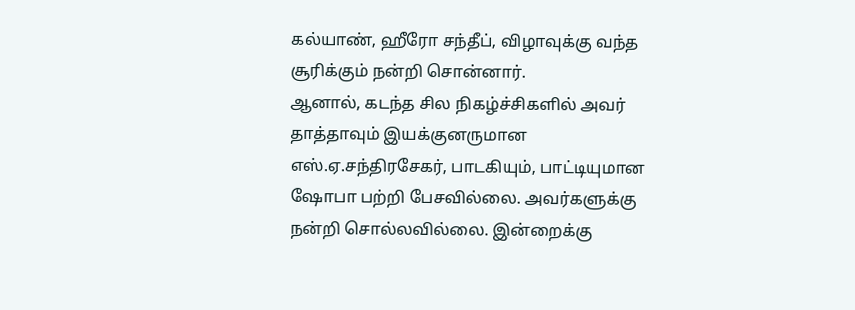கல்யாண், ஹீரோ சந்தீப், விழாவுக்கு வந்த சூரிக்கும் நன்றி சொன்னார்.
ஆனால், கடந்த சில நிகழ்ச்சிகளில் அவர் தாத்தாவும் இயக்குனருமான எஸ்.ஏ.சந்திரசேகர், பாடகியும், பாட்டியுமான ஷோபா பற்றி பேசவில்லை. அவர்களுக்கு நன்றி சொல்லவில்லை. இன்றைக்கு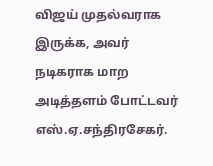விஜய் முதல்வராக இருக்க, அவர் நடிகராக மாற அடித்தளம் போட்டவர் எஸ்.ஏ.சந்திரசேகர்.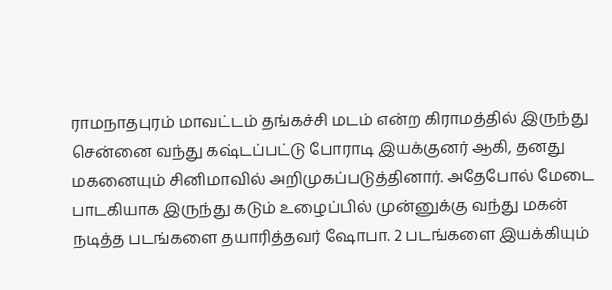ராமநாதபுரம் மாவட்டம் தங்கச்சி மடம் என்ற கிராமத்தில் இருந்து சென்னை வந்து கஷ்டப்பட்டு போராடி இயக்குனர் ஆகி, தனது மகனையும் சினிமாவில் அறிமுகப்படுத்தினார். அதேபோல் மேடை பாடகியாக இருந்து கடும் உழைப்பில் முன்னுக்கு வந்து மகன் நடித்த படங்களை தயாரித்தவர் ஷோபா. 2 படங்களை இயக்கியும்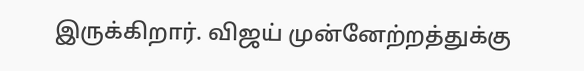இருக்கிறார். விஜய் முன்னேற்றத்துக்கு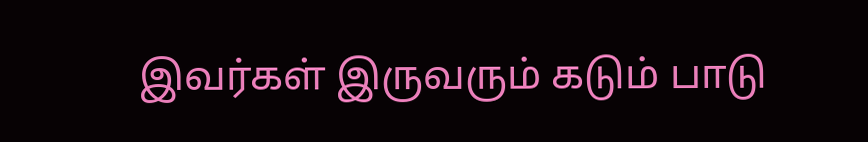இவர்கள் இருவரும் கடும் பாடு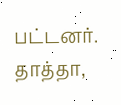பட்டனர். தாத்தா,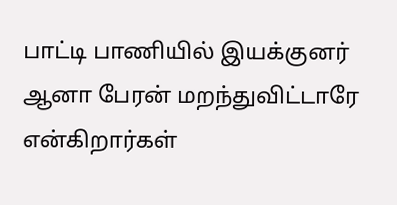பாட்டி பாணியில் இயக்குனர் ஆனா பேரன் மறந்துவிட்டாரே என்கிறார்கள்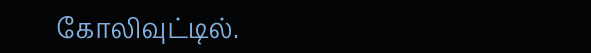கோலிவுட்டில்.